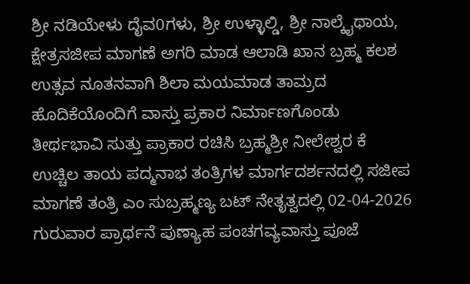ಶ್ರೀ ನಡಿಯೇಳು ದೈವ0ಗಳು, ಶ್ರೀ ಉಳ್ಳಾಲ್ಡಿ, ಶ್ರೀ ನಾಲ್ಕೈಥಾಯ, ಕ್ಷೇತ್ರಸಜೀಪ ಮಾಗಣೆ ಅಗರಿ ಮಾಡ ಆಲಾಡಿ ಖಾನ ಬ್ರಹ್ಮ ಕಲಶ ಉತ್ಸವ ನೂತನವಾಗಿ ಶಿಲಾ ಮಯಮಾಡ ತಾಮ್ರದ ಹೊದಿಕೆಯೊಂದಿಗೆ ವಾಸ್ತು ಪ್ರಕಾರ ನಿರ್ಮಾಣಗೊಂಡು ತೀರ್ಥಭಾವಿ ಸುತ್ತು ಪ್ರಾಕಾರ ರಚಿಸಿ ಬ್ರಹ್ಮಶ್ರೀ ನೀಲೇಶ್ವರ ಕೆ ಉಚ್ಚಿಲ ತಾಯ ಪದ್ಮನಾಭ ತಂತ್ರಿಗಳ ಮಾರ್ಗದರ್ಶನದಲ್ಲಿ ಸಜೀಪ ಮಾಗಣೆ ತಂತ್ರಿ ಎಂ ಸುಬ್ರಹ್ಮಣ್ಯ ಬಟ್ ನೇತೃತ್ವದಲ್ಲಿ 02-04-2026 ಗುರುವಾರ ಪ್ರಾರ್ಥನೆ ಪುಣ್ಯಾಹ ಪಂಚಗವ್ಯವಾಸ್ತು ಪೂಜೆ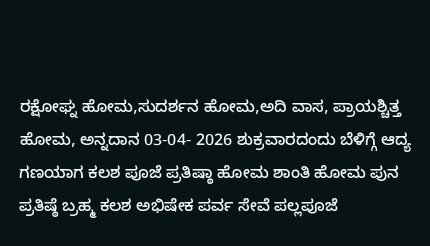ರಕ್ಷೋಘ್ನ ಹೋಮ,ಸುದರ್ಶನ ಹೋಮ,ಅದಿ ವಾಸ, ಪ್ರಾಯಶ್ಚಿತ್ತ ಹೋಮ, ಅನ್ನದಾನ 03-04- 2026 ಶುಕ್ರವಾರದಂದು ಬೆಳಿಗ್ಗೆ ಆದ್ಯ ಗಣಯಾಗ ಕಲಶ ಪೂಜೆ ಪ್ರತಿಷ್ಠಾ ಹೋಮ ಶಾಂತಿ ಹೋಮ ಪುನ ಪ್ರತಿಷ್ಠೆ ಬ್ರಹ್ಮ ಕಲಶ ಅಭಿಷೇಕ ಪರ್ವ ಸೇವೆ ಪಲ್ಲಪೂಜೆ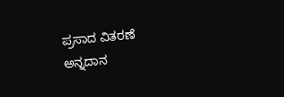ಪ್ರಸಾದ ವಿತರಣೆ ಅನ್ನದಾನ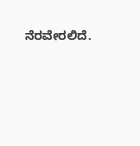ನೆರವೇರಲಿದೆ.